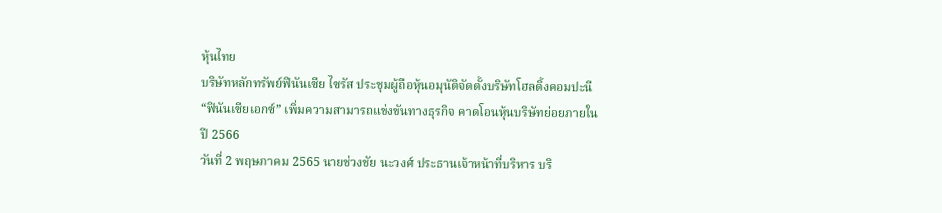หุ้นไทย
บริษัทหลักทรัพย์ฟินันเซีย ไซรัส ประชุมผู้ถือหุ้นอมุนัติจัดตั้งบริษัทโฮลดิ้งคอมปะนี “ฟินันเซียเอกซ์” เพิ่มความสามารถแข่งขันทางธุรกิจ คาดโอนหุ้นบริษัทย่อยภายในปี 2566
วันที่ 2 พฤษภาคม 2565 นายช่วงชัย นะวงศ์ ประธานเจ้าหน้าที่บริหาร บริ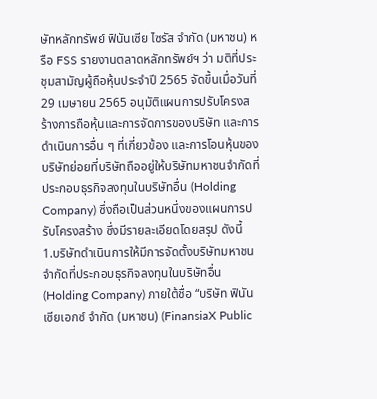ษัทหลักทรัพย์ ฟินันเซีย ไซรัส จำกัด (มหาชน) หรือ FSS รายงานตลาดหลักทรัพย์ฯ ว่า มติที่ประชุมสามัญผู้ถือหุ้นประจำปี 2565 จัดขึ้นเมื่อวันที่ 29 เมษายน 2565 อนุมัติแผนการปรับโครงสร้างการถือหุ้นและการจัดการของบริษัท และการดำเนินการอื่น ๆ ที่เกี่ยวข้อง และการโอนหุ้นของบริษัทย่อยที่บริษัทถืออยู่ให้บริษัทมหาชนจำกัดที่ประกอบธุรกิจลงทุนในบริษัทอื่น (Holding Company) ซึ่งถือเป็นส่วนหนึ่งของแผนการปรับโครงสร้าง ซึ่งมีรายละเอียดโดยสรุป ดังนี้
1.บริษัทดำเนินการให้มีการจัดตั้งบริษัทมหาชนจำกัดที่ประกอบธุรกิจลงทุนในบริษัทอื่น (Holding Company) ภายใต้ชื่อ “บริษัท ฟินันเซียเอกซ์ จำกัด (มหาชน) (FinansiaX Public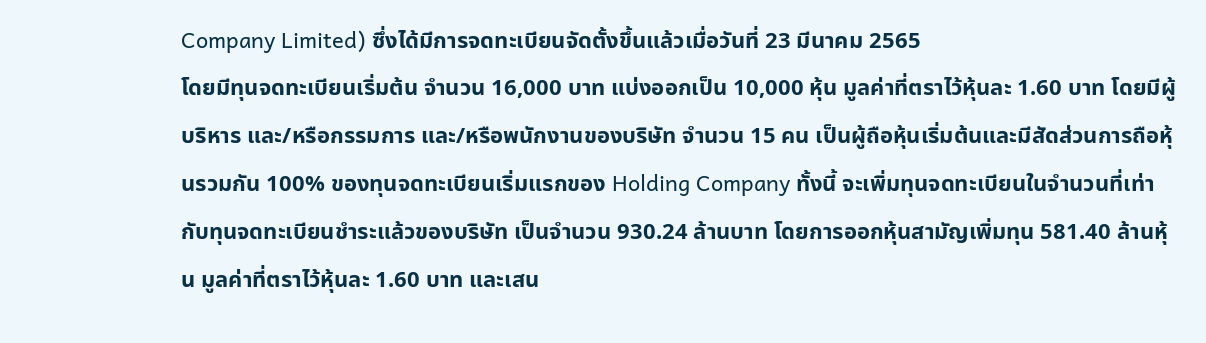Company Limited) ซึ่งได้มีการจดทะเบียนจัดตั้งขึ้นแล้วเมื่อวันที่ 23 มีนาคม 2565
โดยมีทุนจดทะเบียนเริ่มต้น จำนวน 16,000 บาท แบ่งออกเป็น 10,000 หุ้น มูลค่าที่ตราไว้หุ้นละ 1.60 บาท โดยมีผู้บริหาร และ/หรือกรรมการ และ/หรือพนักงานของบริษัท จำนวน 15 คน เป็นผู้ถือหุ้นเริ่มต้นและมีสัดส่วนการถือหุ้นรวมกัน 100% ของทุนจดทะเบียนเริ่มแรกของ Holding Company ทั้งนี้ จะเพิ่มทุนจดทะเบียนในจำนวนที่เท่ากับทุนจดทะเบียนชำระแล้วของบริษัท เป็นจำนวน 930.24 ล้านบาท โดยการออกหุ้นสามัญเพิ่มทุน 581.40 ล้านหุ้น มูลค่าที่ตราไว้หุ้นละ 1.60 บาท และเสน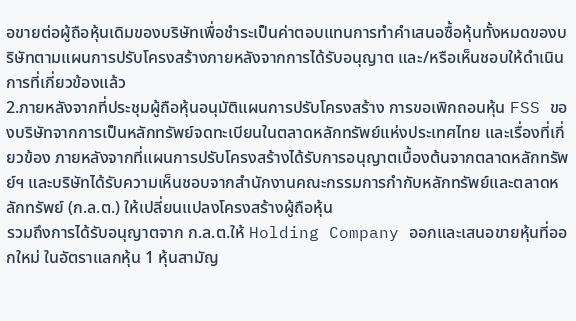อขายต่อผู้ถือหุ้นเดิมของบริษัทเพื่อชำระเป็นค่าตอบแทนการทำคำเสนอซื้อหุ้นทั้งหมดของบริษัทตามแผนการปรับโครงสร้างภายหลังจากการได้รับอนุญาต และ/หรือเห็นชอบให้ดำเนินการที่เกี่ยวข้องแล้ว
2.ภายหลังจากที่ประชุมผู้ถือหุ้นอนุมัติแผนการปรับโครงสร้าง การขอเพิกถอนหุ้น FSS ของบริษัทจากการเป็นหลักทรัพย์จดทะเบียนในตลาดหลักทรัพย์แห่งประเทศไทย และเรื่องที่เกี่ยวข้อง ภายหลังจากที่แผนการปรับโครงสร้างได้รับการอนุญาตเบื้องต้นจากตลาดหลักทรัพย์ฯ และบริษัทได้รับความเห็นชอบจากสำนักงานคณะกรรมการกำกับหลักทรัพย์และตลาดหลักทรัพย์ (ก.ล.ต.) ให้เปลี่ยนแปลงโครงสร้างผู้ถือหุ้น
รวมถึงการได้รับอนุญาตจาก ก.ล.ต.ให้ Holding Company ออกและเสนอขายหุ้นที่ออกใหม่ ในอัตราแลกหุ้น 1 หุ้นสามัญ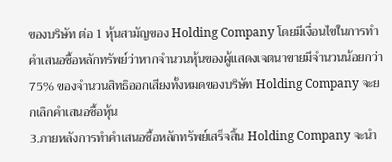ของบริษัท ต่อ 1 หุ้นสามัญของ Holding Company โดยมีเงื่อนไขในการทำคำเสนอซื้อหลักทรัพย์ว่าหากจำนวนหุ้นของผู้แสดงเจตนาขายมีจำนวนน้อยกว่า 75% ของจำนวนสิทธิออกเสียงทั้งหมดของบริษัท Holding Company จะยกเลิกคำเสนอซื้อหุ้น
3.ภายหลังการทำคำเสนอซื้อหลักทรัพย์เสร็จสิ้น Holding Company จะนำ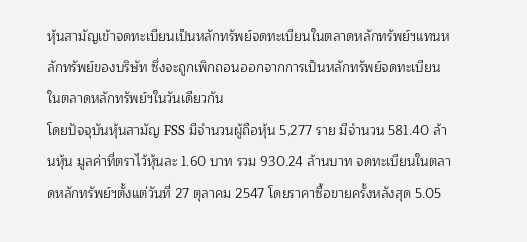หุ้นสามัญเข้าจดทะเบียนเป็นหลักทรัพย์จดทะเบียนในตลาดหลักทรัพย์ฯแทนหลักทรัพย์ของบริษัท ซึ่งจะถูกเพิกถอนออกจากการเป็นหลักทรัพย์จดทะเบียนในตลาดหลักทรัพย์ฯในวันเดียวกัน
โดยปัจจุบันหุ้นสามัญ FSS มีจำนวนผู้ถือหุ้น 5,277 ราย มีจำนวน 581.40 ล้านหุ้น มูลค่าที่ตราไว้หุ้นละ 1.60 บาท รวม 930.24 ล้านบาท จดทะเบียนในตลาดหลักทรัพย์ฯตั้งแต่วันที่ 27 ตุลาคม 2547 โดยราคาซื้อขายครั้งหลังสุด 5.05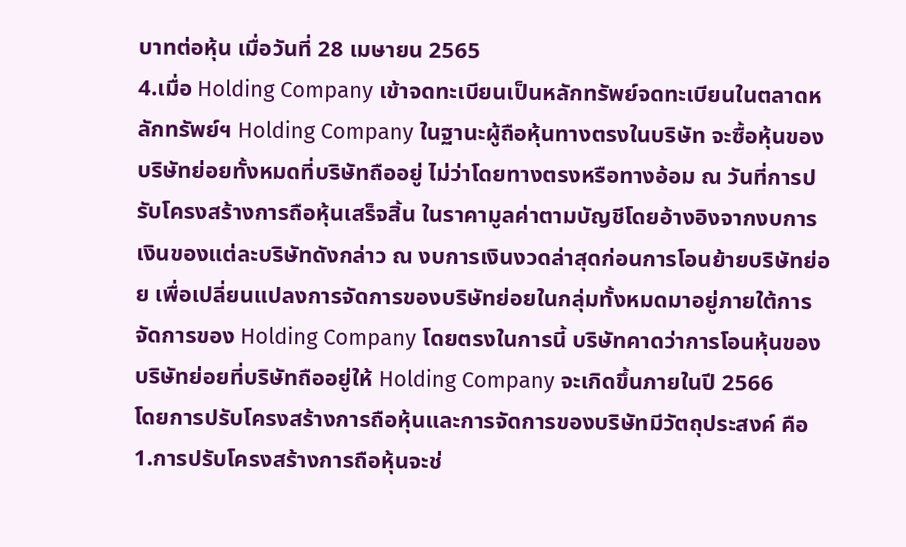บาทต่อหุ้น เมื่อวันที่ 28 เมษายน 2565
4.เมื่อ Holding Company เข้าจดทะเบียนเป็นหลักทรัพย์จดทะเบียนในตลาดหลักทรัพย์ฯ Holding Company ในฐานะผู้ถือหุ้นทางตรงในบริษัท จะซื้อหุ้นของบริษัทย่อยทั้งหมดที่บริษัทถืออยู่ ไม่ว่าโดยทางตรงหรือทางอ้อม ณ วันที่การปรับโครงสร้างการถือหุ้นเสร็จสิ้น ในราคามูลค่าตามบัญชีโดยอ้างอิงจากงบการเงินของแต่ละบริษัทดังกล่าว ณ งบการเงินงวดล่าสุดก่อนการโอนย้ายบริษัทย่อย เพื่อเปลี่ยนแปลงการจัดการของบริษัทย่อยในกลุ่มทั้งหมดมาอยู่ภายใต้การจัดการของ Holding Company โดยตรงในการนี้ บริษัทคาดว่าการโอนหุ้นของบริษัทย่อยที่บริษัทถืออยู่ให้ Holding Company จะเกิดขึ้นภายในปี 2566
โดยการปรับโครงสร้างการถือหุ้นและการจัดการของบริษัทมีวัตถุประสงค์ คือ 1.การปรับโครงสร้างการถือหุ้นจะช่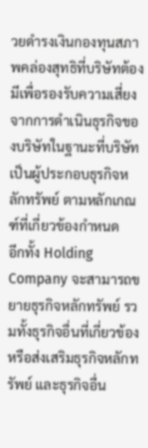วยดำรงเงินกองทุนสภาพคล่องสุทธิที่บริษัทต้องมีเพื่อรองรับความเสี่ยงจากการดำเนินธุรกิจของบริษัทในฐานะที่บริษัทเป็นผู้ประกอบธุรกิจหลักทรัพย์ ตามหลักเกณฑ์ที่เกี่ยวข้องกำหนด
อีกทั้ง Holding Company จะสามารถขยายธุรกิจหลักทรัพย์ รวมทั้งธุรกิจอื่นที่เกี่ยวข้องหรือส่งเสริมธุรกิจหลักทรัพย์ และธุรกิจอื่น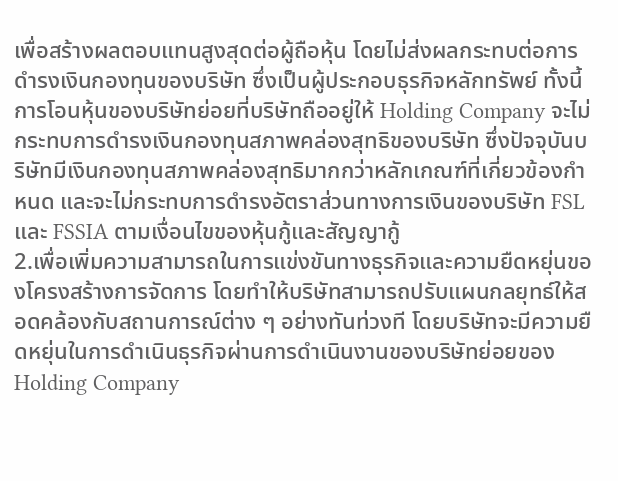เพื่อสร้างผลตอบแทนสูงสุดต่อผู้ถือหุ้น โดยไม่ส่งผลกระทบต่อการดำรงเงินกองทุนของบริษัท ซึ่งเป็นผู้ประกอบธุรกิจหลักทรัพย์ ทั้งนี้ การโอนหุ้นของบริษัทย่อยที่บริษัทถืออยู่ให้ Holding Company จะไม่กระทบการดำรงเงินกองทุนสภาพคล่องสุทธิของบริษัท ซึ่งปัจจุบันบริษัทมีเงินกองทุนสภาพคล่องสุทธิมากกว่าหลักเกณฑ์ที่เกี่ยวข้องกำหนด และจะไม่กระทบการดำรงอัตราส่วนทางการเงินของบริษัท FSL และ FSSIA ตามเงื่อนไขของหุ้นกู้และสัญญากู้
2.เพื่อเพิ่มความสามารถในการแข่งขันทางธุรกิจและความยืดหยุ่นของโครงสร้างการจัดการ โดยทำให้บริษัทสามารถปรับแผนกลยุทธ์ให้สอดคล้องกับสถานการณ์ต่าง ๆ อย่างทันท่วงที โดยบริษัทจะมีความยืดหยุ่นในการดำเนินธุรกิจผ่านการดำเนินงานของบริษัทย่อยของ Holding Company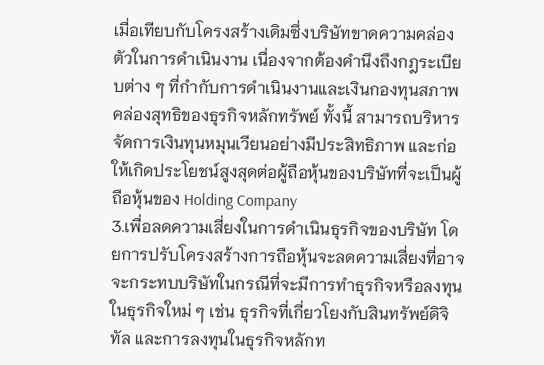เมื่อเทียบกับโครงสร้างเดิมซึ่งบริษัทขาดความคล่องตัวในการดำเนินงาน เนื่องจากต้องคำนึงถึงกฎระเบียบต่าง ๆ ที่กำกับการดำเนินงานและเงินกองทุนสภาพคล่องสุทธิของธุรกิจหลักทรัพย์ ทั้งนี้ สามารถบริหารจัดการเงินทุนหมุนเวียนอย่างมีประสิทธิภาพ และก่อให้เกิดประโยชน์สูงสุดต่อผู้ถือหุ้นของบริษัทที่จะเป็นผู้ถือหุ้นของ Holding Company
3.เพื่อลดความเสี่ยงในการดำเนินธุรกิจของบริษัท โดยการปรับโครงสร้างการถือหุ้นจะลดความเสี่ยงที่อาจจะกระทบบริษัทในกรณีที่จะมีการทำธุรกิจหรือลงทุนในธุรกิจใหม่ ๆ เช่น ธุรกิจที่เกี่ยวโยงกับสินทรัพย์ดิจิทัล และการลงทุนในธุรกิจหลักท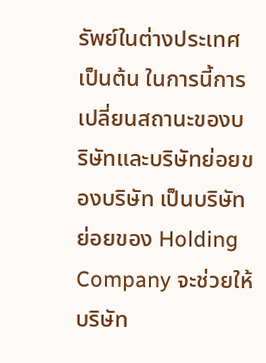รัพย์ในต่างประเทศ เป็นต้น ในการนี้การเปลี่ยนสถานะของบริษัทและบริษัทย่อยของบริษัท เป็นบริษัทย่อยของ Holding Company จะช่วยให้บริษัท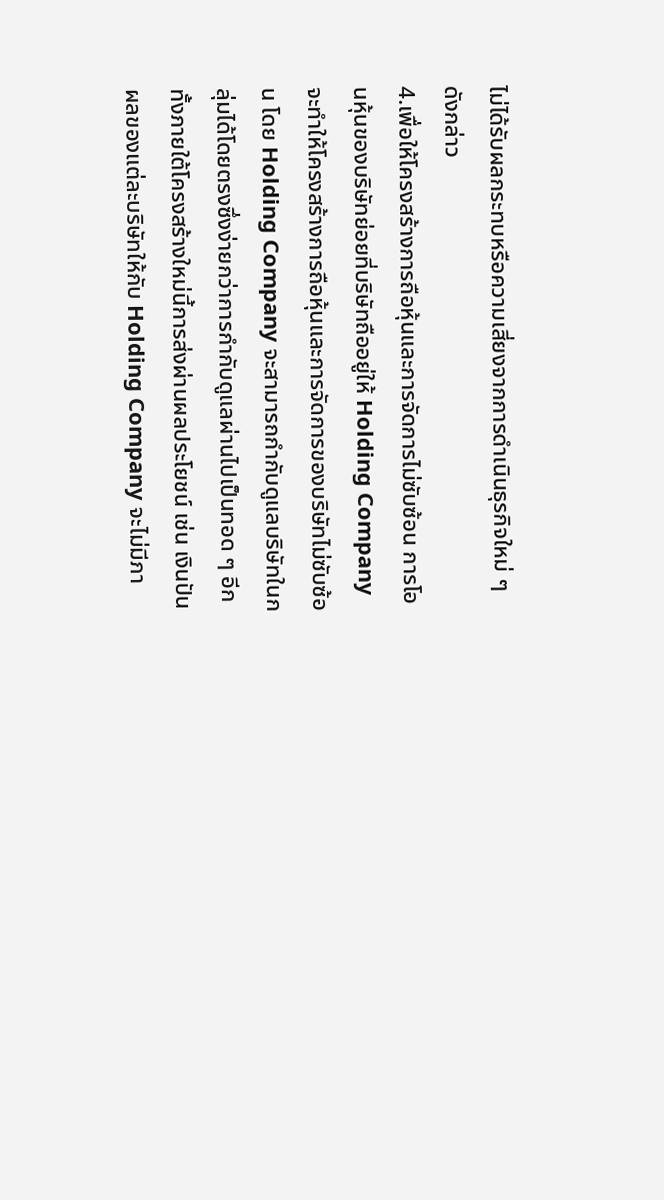ไม่ได้รับผลกระทบหรือความเสี่ยงจากการดำเนินธุรกิจใหม่ ๆ ดังกล่าว
4.เพื่อให้โครงสร้างการถือหุ้นและการจัดการไม่ซับซ้อน การโอนหุ้นของบริษัทย่อยที่บริษัทถืออยู่ให้ Holding Company จะทำให้โครงสร้างการถือหุ้นและการจัดการของบริษัทไม่ซับซ้อน โดย Holding Company จะสามารถกำกับดูแลบริษัทในกลุ่มได้โดยตรงซึ่งง่ายกว่าการกำกับดูแลผ่านไปเป็นทอด ๆ อีกทั้งภายใต้โครงสร้างใหม่นี้การส่งผ่านผลประโยชน์ เช่น เงินปันผลของแต่ละบริษัทให้กับ Holding Company จะไม่มีภา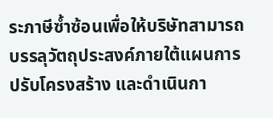ระภาษีซ้ำซ้อนเพื่อให้บริษัทสามารถบรรลุวัตถุประสงค์ภายใต้แผนการปรับโครงสร้าง และดำเนินกา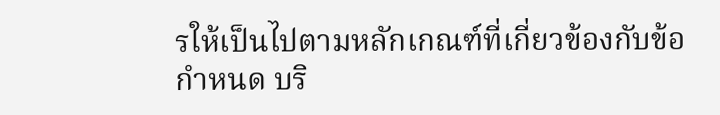รให้เป็นไปตามหลักเกณฑ์ที่เกี่ยวข้องกับข้อกำหนด บริ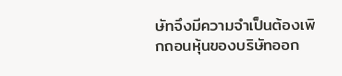ษัทจึงมีความจำเป็นต้องเพิกถอนหุ้นของบริษัทออก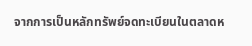จากการเป็นหลักทรัพย์จดทะเบียนในตลาดห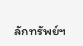ลักทรัพย์ฯ